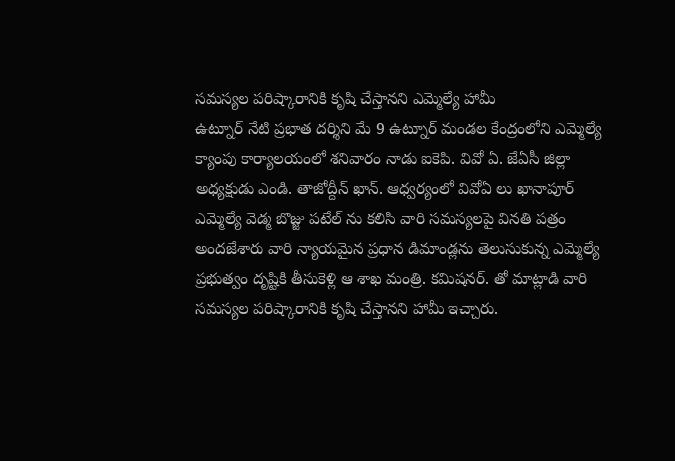సమస్యల పరిష్కారానికి కృషి చేస్తానని ఎమ్మెల్యే హామీ
ఉట్నూర్ నేటి ప్రభాత దర్శిని మే 9 ఉట్నూర్ మండల కేంద్రంలోని ఎమ్మెల్యే క్యాంపు కార్యాలయంలో శనివారం నాడు ఐకెపి. వివో ఏ. జేఏసీ జిల్లా అధ్యక్షుడు ఎండి. తాజోద్దీన్ ఖాన్. ఆధ్వర్యంలో వివోఏ లు ఖానాపూర్ ఎమ్మెల్యే వెడ్మ బొజ్జు పటేల్ ను కలిసి వారి సమస్యలపై వినతి పత్రం అందజేశారు వారి న్యాయమైన ప్రధాన డిమాండ్లను తెలుసుకున్న ఎమ్మెల్యే ప్రభుత్వం దృష్టికి తీసుకెళ్లి ఆ శాఖ మంత్రి. కమిషనర్. తో మాట్లాడి వారి సమస్యల పరిష్కారానికి కృషి చేస్తానని హామీ ఇచ్చారు.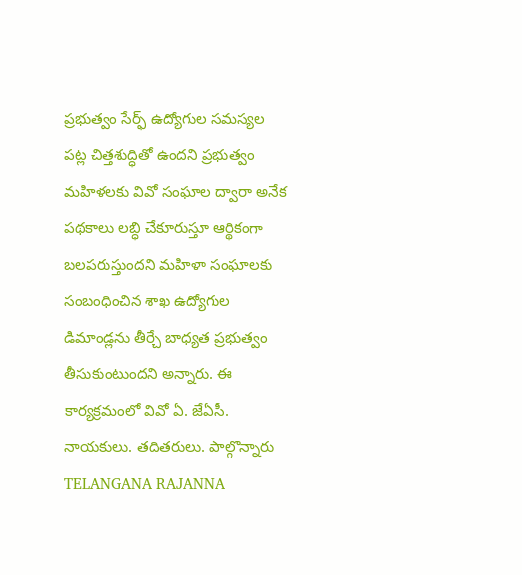ప్రభుత్వం సేర్ఫ్ ఉద్యోగుల సమస్యల పట్ల చిత్తశుద్ధితో ఉందని ప్రభుత్వం మహిళలకు వివో సంఘాల ద్వారా అనేక పథకాలు లబ్ధి చేకూరుస్తూ ఆర్థికంగా బలపరుస్తుందని మహిళా సంఘాలకు సంబంధించిన శాఖ ఉద్యోగుల డిమాండ్లను తీర్చే బాధ్యత ప్రభుత్వం తీసుకుంటుందని అన్నారు. ఈ కార్యక్రమంలో వివో ఏ. జేఏసీ. నాయకులు. తదితరులు. పాల్గొన్నారు
TELANGANA RAJANNA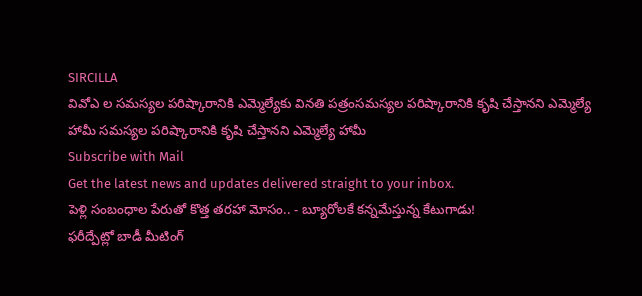SIRCILLA
వివోఎ ల సమస్యల పరిష్కారానికి ఎమ్మెల్యేకు వినతి పత్రంసమస్యల పరిష్కారానికి కృషి చేస్తానని ఎమ్మెల్యే హామీ సమస్యల పరిష్కారానికి కృషి చేస్తానని ఎమ్మెల్యే హామీ
Subscribe with Mail
Get the latest news and updates delivered straight to your inbox.
పెళ్లి సంబంధాల పేరుతో కొత్త తరహా మోసం.. - బ్యూరోలకే కన్నమేస్తున్న కేటుగాడు!
ఫరీద్పేట్లో బాడీ మీటింగ్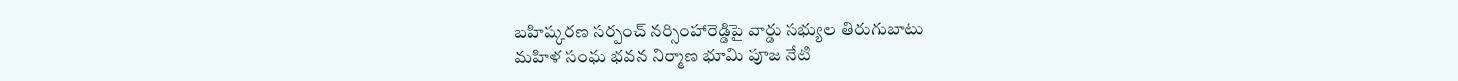బహిష్కరణ సర్పంచ్ నర్సింహారెడ్డిపై వార్డు సభ్యుల తిరుగుబాటు
మహిళ సంఘ భవన నిర్మాణ భూమి పూజ నేటి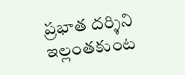ప్రభాత దర్శిని ఇల్లంతకుంట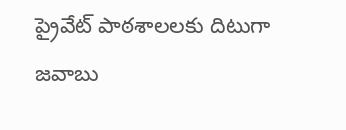ప్రైవేట్ పాఠశాలలకు దిటుగా జవాబు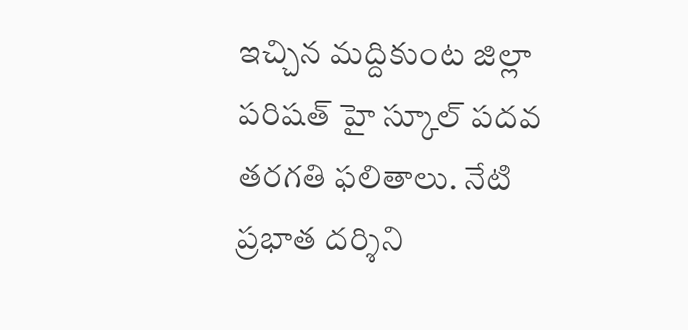ఇచ్చిన మద్దికుంట జిల్లా పరిషత్ హై స్కూల్ పదవ తరగతి ఫలితాలు. నేటి ప్రభాత దర్శిని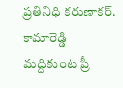ప్రతినిధి కరుణాకర్. కామారెడ్డి
మద్దికుంట ప్రీ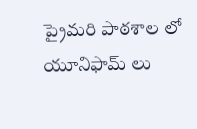ప్రైమరి పాఠశాల లో యూనిఫామ్ లు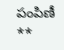పంపిణీ **